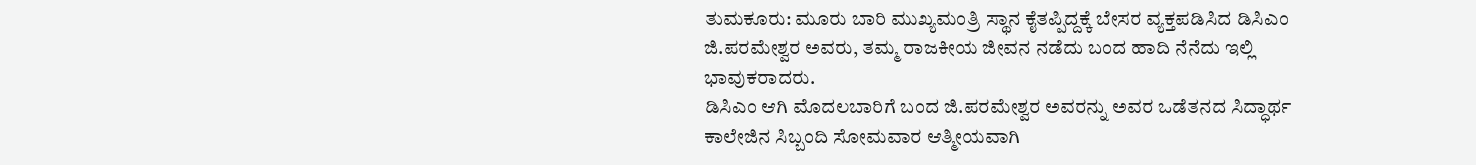ತುಮಕೂರು: ಮೂರು ಬಾರಿ ಮುಖ್ಯಮಂತ್ರಿ ಸ್ಥಾನ ಕೈತಪ್ಪಿದ್ದಕ್ಕೆ ಬೇಸರ ವ್ಯಕ್ತಪಡಿಸಿದ ಡಿಸಿಎಂ ಜಿ.ಪರಮೇಶ್ವರ ಅವರು, ತಮ್ಮ ರಾಜಕೀಯ ಜೀವನ ನಡೆದು ಬಂದ ಹಾದಿ ನೆನೆದು ಇಲ್ಲಿ ಭಾವುಕರಾದರು.
ಡಿಸಿಎಂ ಆಗಿ ಮೊದಲಬಾರಿಗೆ ಬಂದ ಜಿ.ಪರಮೇಶ್ವರ ಅವರನ್ನು ಅವರ ಒಡೆತನದ ಸಿದ್ಧಾರ್ಥ ಕಾಲೇಜಿನ ಸಿಬ್ಬಂದಿ ಸೋಮವಾರ ಆತ್ಮೀಯವಾಗಿ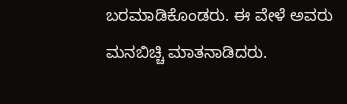ಬರಮಾಡಿಕೊಂಡರು. ಈ ವೇಳೆ ಅವರು ಮನಬಿಚ್ಚಿ ಮಾತನಾಡಿದರು.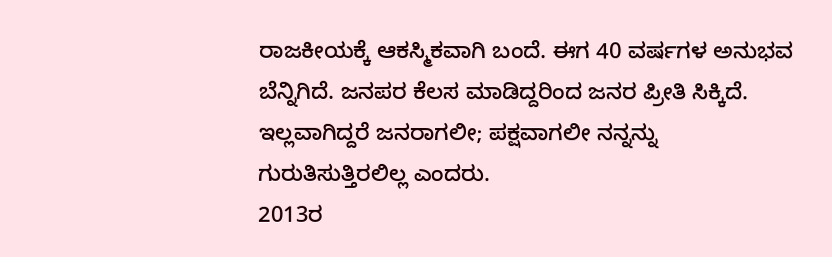ರಾಜಕೀಯಕ್ಕೆ ಆಕಸ್ಮಿಕವಾಗಿ ಬಂದೆ. ಈಗ 40 ವರ್ಷಗಳ ಅನುಭವ ಬೆನ್ನಿಗಿದೆ. ಜನಪರ ಕೆಲಸ ಮಾಡಿದ್ದರಿಂದ ಜನರ ಪ್ರೀತಿ ಸಿಕ್ಕಿದೆ. ಇಲ್ಲವಾಗಿದ್ದರೆ ಜನರಾಗಲೀ; ಪಕ್ಷವಾಗಲೀ ನನ್ನನ್ನು ಗುರುತಿಸುತ್ತಿರಲಿಲ್ಲ ಎಂದರು.
2013ರ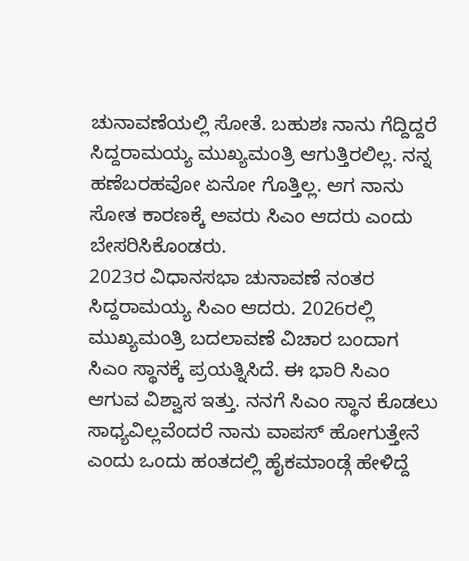ಚುನಾವಣೆಯಲ್ಲಿ ಸೋತೆ. ಬಹುಶಃ ನಾನು ಗೆದ್ದಿದ್ದರೆ ಸಿದ್ದರಾಮಯ್ಯ ಮುಖ್ಯಮಂತ್ರಿ ಆಗುತ್ತಿರಲಿಲ್ಲ. ನನ್ನ ಹಣೆಬರಹವೋ ಏನೋ ಗೊತ್ತಿಲ್ಲ. ಆಗ ನಾನು ಸೋತ ಕಾರಣಕ್ಕೆ ಅವರು ಸಿಎಂ ಆದರು ಎಂದು ಬೇಸರಿಸಿಕೊಂಡರು.
2023ರ ವಿಧಾನಸಭಾ ಚುನಾವಣೆ ನಂತರ ಸಿದ್ದರಾಮಯ್ಯ ಸಿಎಂ ಆದರು. 2026ರಲ್ಲಿ ಮುಖ್ಯಮಂತ್ರಿ ಬದಲಾವಣೆ ವಿಚಾರ ಬಂದಾಗ ಸಿಎಂ ಸ್ಥಾನಕ್ಕೆ ಪ್ರಯತ್ನಿಸಿದೆ. ಈ ಭಾರಿ ಸಿಎಂ ಆಗುವ ವಿಶ್ವಾಸ ಇತ್ತು. ನನಗೆ ಸಿಎಂ ಸ್ಥಾನ ಕೊಡಲು ಸಾಧ್ಯವಿಲ್ಲವೆಂದರೆ ನಾನು ವಾಪಸ್ ಹೋಗುತ್ತೇನೆ ಎಂದು ಒಂದು ಹಂತದಲ್ಲಿ ಹೈಕಮಾಂಡ್ಗೆ ಹೇಳಿದ್ದೆ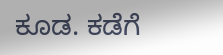ಕೂಡ. ಕಡೆಗೆ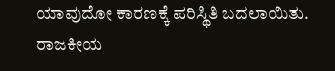ಯಾವುದೋ ಕಾರಣಕ್ಕೆ ಪರಿಸ್ಥಿತಿ ಬದಲಾಯಿತು. ರಾಜಕೀಯ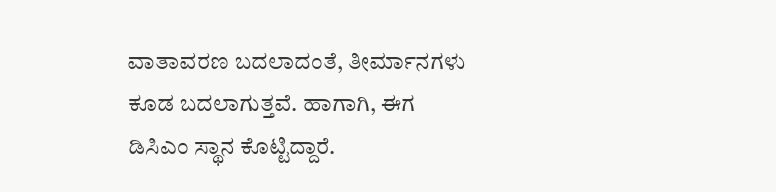ವಾತಾವರಣ ಬದಲಾದಂತೆ, ತೀರ್ಮಾನಗಳು ಕೂಡ ಬದಲಾಗುತ್ತವೆ. ಹಾಗಾಗಿ, ಈಗ ಡಿಸಿಎಂ ಸ್ಥಾನ ಕೊಟ್ಟಿದ್ದಾರೆ.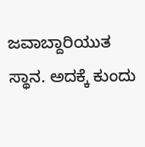ಜವಾಬ್ದಾರಿಯುತ ಸ್ಥಾನ. ಅದಕ್ಕೆ ಕುಂದು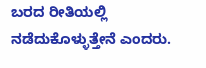ಬರದ ರೀತಿಯಲ್ಲಿ ನಡೆದುಕೊಳ್ಳುತ್ತೇನೆ ಎಂದರು.